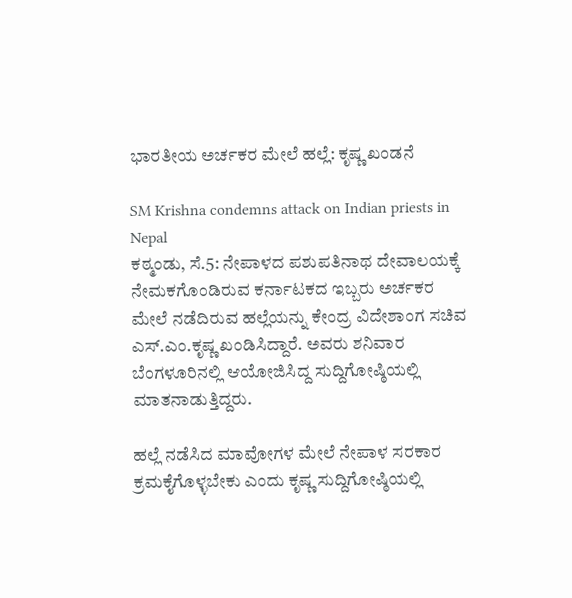ಭಾರತೀಯ ಅರ್ಚಕರ ಮೇಲೆ ಹಲ್ಲೆ: ಕೃಷ್ಣ ಖಂಡನೆ

SM Krishna condemns attack on Indian priests in Nepal
ಕಠ್ಮಂಡು, ಸೆ.5: ನೇಪಾಳದ ಪಶುಪತಿನಾಥ ದೇವಾಲಯಕ್ಕೆ ನೇಮಕಗೊಂಡಿರುವ ಕರ್ನಾಟಕದ ಇಬ್ಬರು ಅರ್ಚಕರ ಮೇಲೆ ನಡೆದಿರುವ ಹಲ್ಲೆಯನ್ನು ಕೇಂದ್ರ ವಿದೇಶಾಂಗ ಸಚಿವ ಎಸ್.ಎಂ.ಕೃಷ್ಣ ಖಂಡಿಸಿದ್ದಾರೆ. ಅವರು ಶನಿವಾರ ಬೆಂಗಳೂರಿನಲ್ಲಿ ಆಯೋಜಿಸಿದ್ದ ಸುದ್ದಿಗೋಷ್ಠಿಯಲ್ಲಿ ಮಾತನಾಡುತ್ತಿದ್ದರು.

ಹಲ್ಲೆ ನಡೆಸಿದ ಮಾವೋಗಳ ಮೇಲೆ ನೇಪಾಳ ಸರಕಾರ ಕ್ರಮಕೈಗೊಳ್ಳಬೇಕು ಎಂದು ಕೃಷ್ಣ ಸುದ್ದಿಗೋಷ್ಠಿಯಲ್ಲಿ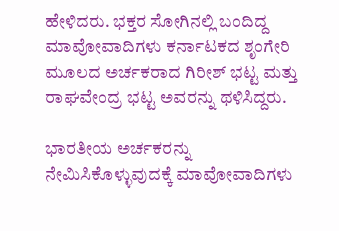ಹೇಳಿದರು. ಭಕ್ತರ ಸೋಗಿನಲ್ಲಿ ಬಂದಿದ್ದ ಮಾವೋವಾದಿಗಳು ಕರ್ನಾಟಕದ ಶೃಂಗೇರಿ ಮೂಲದ ಅರ್ಚಕರಾದ ಗಿರೀಶ್ ಭಟ್ಟ ಮತ್ತು ರಾಘವೇಂದ್ರ ಭಟ್ಟ ಅವರನ್ನು ಥಳಿಸಿದ್ದರು.

ಭಾರತೀಯ ಅರ್ಚಕರನ್ನು ನೇಮಿಸಿಕೊಳ್ಳುವುದಕ್ಕೆ ಮಾವೋವಾದಿಗಳು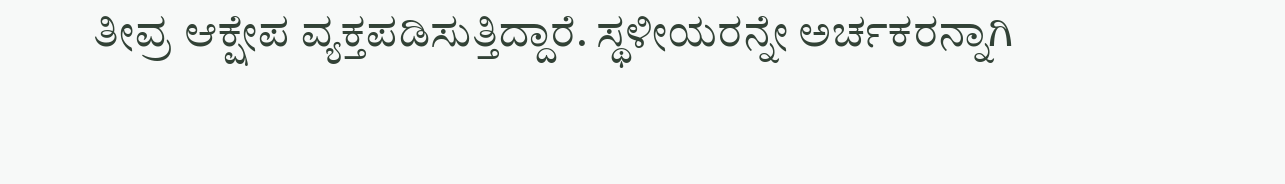ತೀವ್ರ ಆಕ್ಷೇಪ ವ್ಯಕ್ತಪಡಿಸುತ್ತಿದ್ದಾರೆ. ಸ್ಥಳೀಯರನ್ನೇ ಅರ್ಚಕರನ್ನಾಗಿ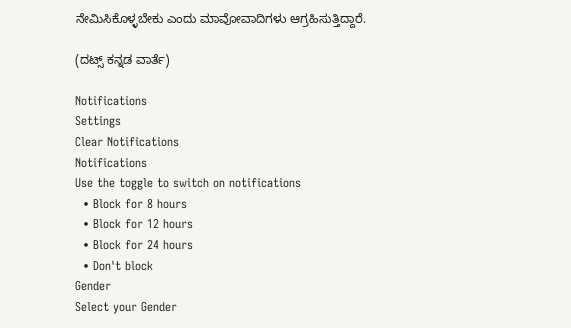ನೇಮಿಸಿಕೊಳ್ಳಬೇಕು ಎಂದು ಮಾವೋವಾದಿಗಳು ಆಗ್ರಹಿಸುತ್ತಿದ್ದಾರೆ.

(ದಟ್ಸ್ ಕನ್ನಡ ವಾರ್ತೆ)

Notifications
Settings
Clear Notifications
Notifications
Use the toggle to switch on notifications
  • Block for 8 hours
  • Block for 12 hours
  • Block for 24 hours
  • Don't block
Gender
Select your Gender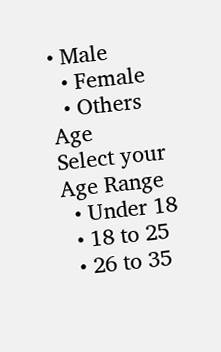• Male
  • Female
  • Others
Age
Select your Age Range
  • Under 18
  • 18 to 25
  • 26 to 35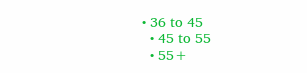• 36 to 45
  • 45 to 55
  • 55+